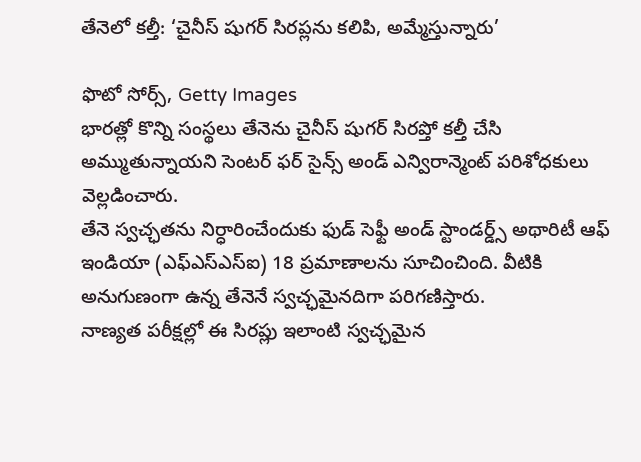తేనెలో కల్తీ: ‘చైనీస్ షుగర్ సిరప్లను కలిపి, అమ్మేస్తున్నారు’

ఫొటో సోర్స్, Getty Images
భారత్లో కొన్ని సంస్థలు తేనెను చైనీస్ షుగర్ సిరప్తో కల్తీ చేసి అమ్ముతున్నాయని సెంటర్ ఫర్ సైన్స్ అండ్ ఎన్విరాన్మెంట్ పరిశోధకులు వెల్లడించారు.
తేనె స్వచ్ఛతను నిర్ధారించేందుకు ఫుడ్ సెఫ్టీ అండ్ స్టాండర్డ్స్ అథారిటీ ఆఫ్ ఇండియా (ఎఫ్ఎస్ఎస్ఐ) 18 ప్రమాణాలను సూచించింది. వీటికి అనుగుణంగా ఉన్న తేనెనే స్వచ్ఛమైనదిగా పరిగణిస్తారు.
నాణ్యత పరీక్షల్లో ఈ సిరప్లు ఇలాంటి స్వచ్ఛమైన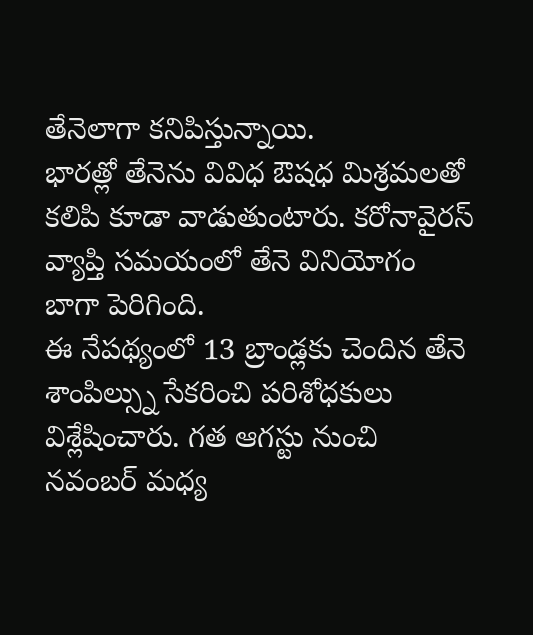తేనెలాగా కనిపిస్తున్నాయి.
భారత్లో తేనెను వివిధ ఔషధ మిశ్రమలతో కలిపి కూడా వాడుతుంటారు. కరోనావైరస్ వ్యాప్తి సమయంలో తేనె వినియోగం బాగా పెరిగింది.
ఈ నేపథ్యంలో 13 బ్రాండ్లకు చెందిన తేనె శాంపిల్స్ను సేకరించి పరిశోధకులు విశ్లేషించారు. గత ఆగస్టు నుంచి నవంబర్ మధ్య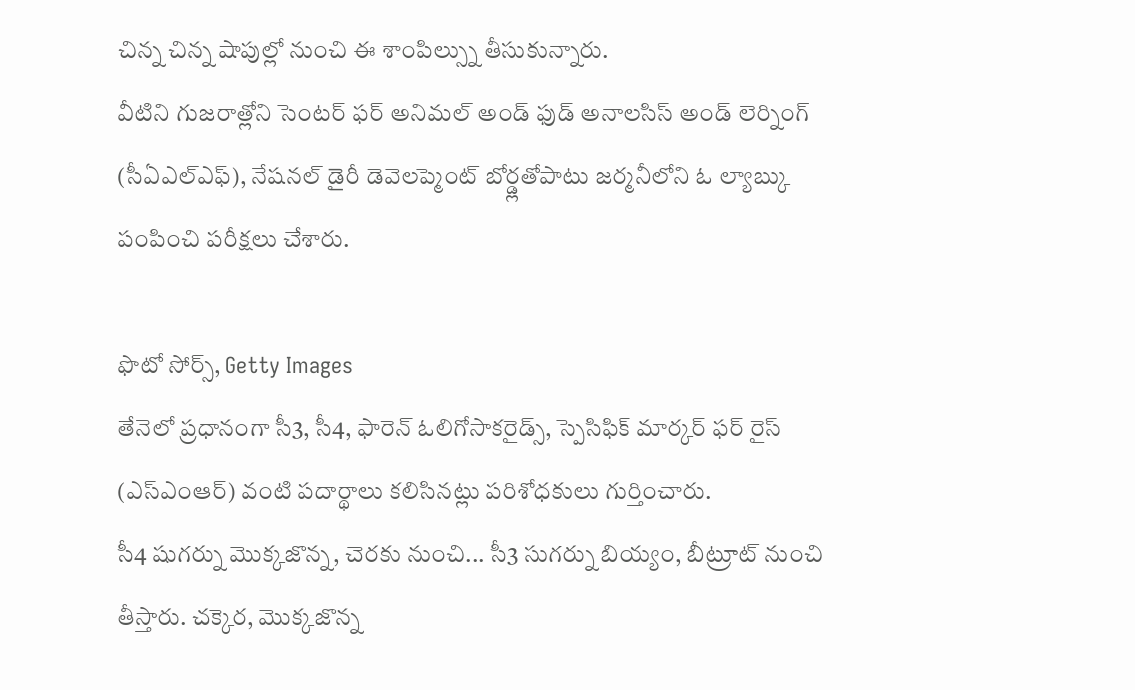చిన్న చిన్న షాపుల్లో నుంచి ఈ శాంపిల్స్ను తీసుకున్నారు.
వీటిని గుజరాత్లోని సెంటర్ ఫర్ అనిమల్ అండ్ ఫుడ్ అనాలసిస్ అండ్ లెర్నింగ్ (సీఏఎల్ఎఫ్), నేషనల్ డైరీ డెవెలప్మెంట్ బోర్డ్లతోపాటు జర్మనీలోని ఓ ల్యాబ్కు పంపించి పరీక్షలు చేశారు.

ఫొటో సోర్స్, Getty Images
తేనెలో ప్రధానంగా సీ3, సీ4, ఫారెన్ ఓలిగోసాకరైడ్స్, స్పెసిఫిక్ మార్కర్ ఫర్ రైస్ (ఎస్ఎంఆర్) వంటి పదార్థాలు కలిసినట్లు పరిశోధకులు గుర్తించారు.
సీ4 షుగర్ను మొక్కజొన్న, చెరకు నుంచి... సీ3 సుగర్ను బియ్యం, బీట్రూట్ నుంచి తీస్తారు. చక్కెర, మొక్కజొన్న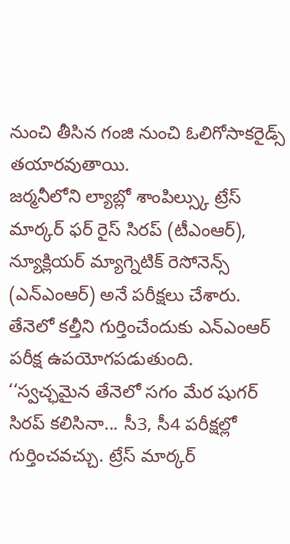నుంచి తీసిన గంజి నుంచి ఓలిగోసాకరైడ్స్ తయారవుతాయి.
జర్మనీలోని ల్యాబ్లో శాంపిల్స్కు ట్రేస్ మార్కర్ ఫర్ రైస్ సిరప్ (టీఎంఆర్), న్యూక్లియర్ మ్యాగ్నెటిక్ రెసోనెన్స్ (ఎన్ఎంఆర్) అనే పరీక్షలు చేశారు.
తేనెలో కల్తీని గుర్తించేందుకు ఎన్ఎంఆర్ పరీక్ష ఉపయోగపడుతుంది.
‘‘స్వచ్ఛమైన తేనెలో సగం మేర షుగర్ సిరప్ కలిసినా... సీ3, సీ4 పరీక్షల్లో గుర్తించవచ్చు. ట్రేస్ మార్కర్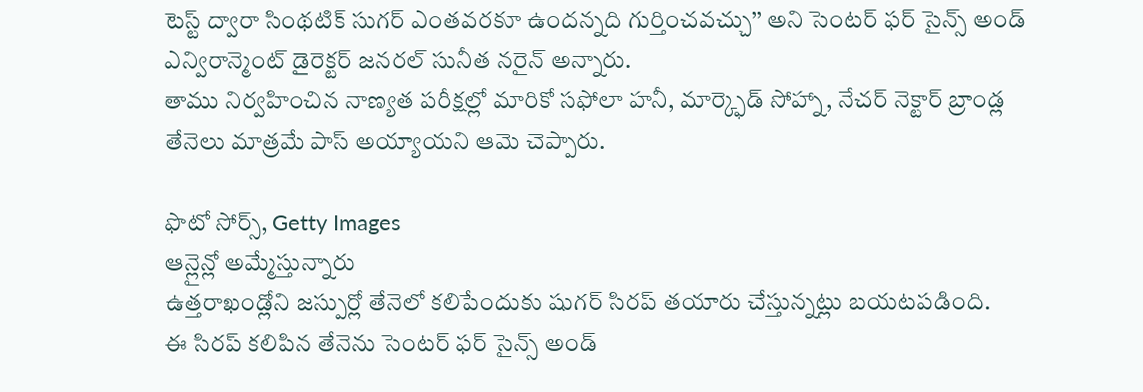టెస్ట్ ద్వారా సింథటిక్ సుగర్ ఎంతవరకూ ఉందన్నది గుర్తించవచ్చు’’ అని సెంటర్ ఫర్ సైన్స్ అండ్ ఎన్విరాన్మెంట్ డైరెక్టర్ జనరల్ సునీత నరైన్ అన్నారు.
తాము నిర్వహించిన నాణ్యత పరీక్షల్లో మారికో సఫోలా హనీ, మార్క్ఫెడ్ సోహ్నా, నేచర్ నెక్టార్ బ్రాండ్ల తేనెలు మాత్రమే పాస్ అయ్యాయని ఆమె చెప్పారు.

ఫొటో సోర్స్, Getty Images
ఆన్లైన్లో అమ్మేస్తున్నారు
ఉత్తరాఖండ్లోని జస్పుర్లో తేనెలో కలిపేందుకు షుగర్ సిరప్ తయారు చేస్తున్నట్లు బయటపడింది.
ఈ సిరప్ కలిపిన తేనెను సెంటర్ ఫర్ సైన్స్ అండ్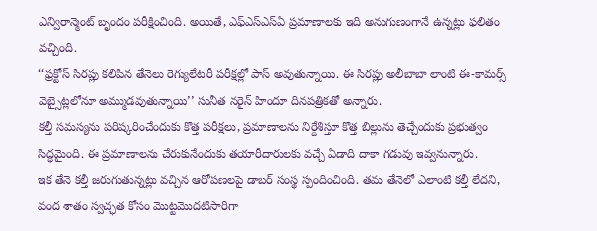ఎన్విరాన్మెంట్ బృందం పరీక్షించింది. అయితే, ఎఫ్ఎస్ఎస్ఏ ప్రమాణాలకు ఇది అనుగుణంగానే ఉన్నట్లు ఫలితం వచ్చింది.
‘‘ఫ్రక్టోస్ సిరప్లు కలిపిన తేనెలు రెగ్యులేటరీ పరీక్షల్లో పాస్ అవుతున్నాయి. ఈ సిరప్లు అలీబాబా లాంటి ఈ-కామర్స్ వెబ్సైట్లలోనూ అమ్ముడవుతున్నాయి’’ సునీత నరైన్ హిందూ దినపత్రికతో అన్నారు.
కల్తీ సమస్యను పరిష్కరించేందుకు కొత్త పరీక్షలు, ప్రమాణాలను నిర్దేశిస్తూ కొత్త బిల్లును తెచ్చేందుకు ప్రభుత్వం సిద్ధమైంది. ఈ ప్రమాణాలను చేరుకునేందుకు తయారీదారులకు వచ్చే ఏడాది దాకా గడువు ఇవ్వనున్నారు.
ఇక తేనె కల్తీ జరుగుతున్నట్లు వచ్చిన ఆరోపణలపై డాబర్ సంస్థ స్పందించింది. తమ తేనెలో ఎలాంటి కల్తీ లేదని, వంద శాతం స్వచ్ఛత కోసం మొట్టమొదటిసారిగా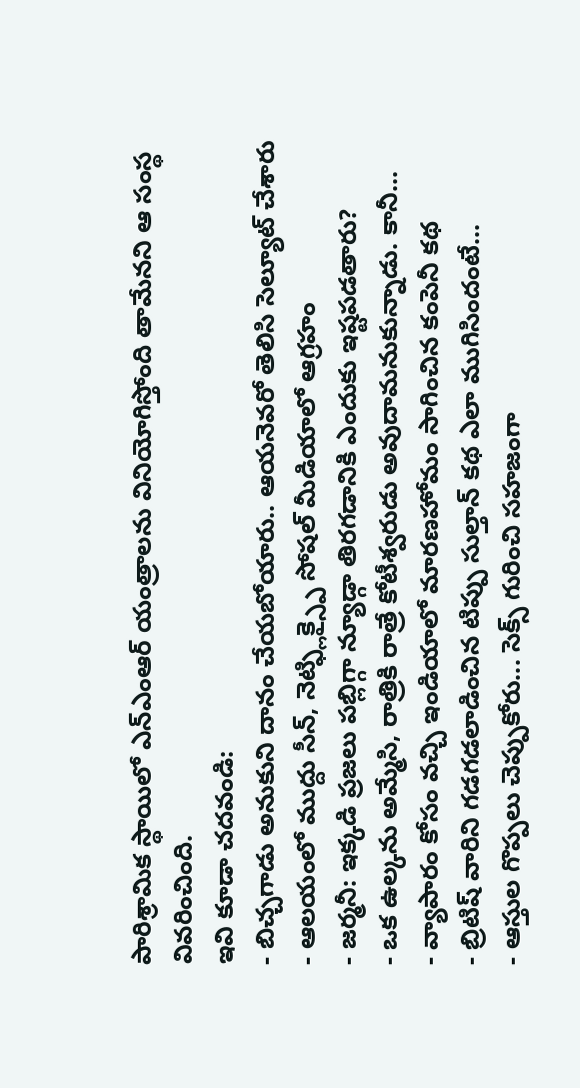పారిశ్రామిక స్థాయిలో ఎన్ఎంఆర్ యంత్రాలను వినియోగిస్తోంది తామేనని ఆ సంస్థ వివరించింది.
ఇవి కూడా చదవండి:
- బిచ్చగాడు అనుకుని దానం చేయబోయారు.. ఆయనెవరో తెలిసి సెల్యూట్ చేశారు
- ఆలయంలో ముద్దు సీన్, నెట్ఫ్లిక్స్పై సోషల్ మీడియాలో ఆగ్రహం
- జర్మనీ: ఇక్కడి ప్రజలు పబ్లిగ్గా న్యూడ్గా తిరగడానికి ఎందుకు ఇష్టపడతారు?
- ఒక ఉల్కను అమ్మేసి, రాత్రికి రాత్రే కోటీశ్వరుడు అవుదామనుకున్నాడు. కానీ...
- వ్యాపారం కోసం వచ్చి ఇండియాలో మారణహోమం సాగించిన కంపెనీ కథ
- బ్రిటిష్ వారిని గడగడలాడించిన టిప్పు సుల్తాన్ కథ ఎలా ముగిసిందంటే...
- ఆస్తుల గొప్పలు చెప్పుకోరు... సెక్స్ గురించి సహజంగా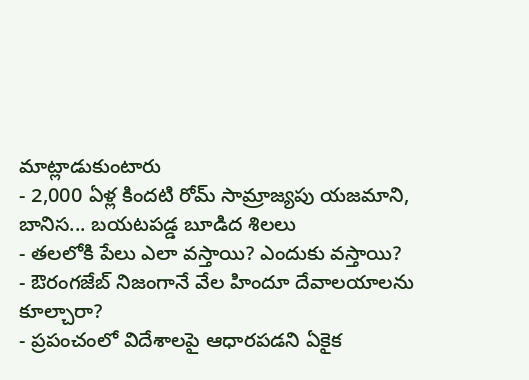మాట్లాడుకుంటారు
- 2,000 ఏళ్ల కిందటి రోమ్ సామ్రాజ్యపు యజమాని, బానిస... బయటపడ్డ బూడిద శిలలు
- తలలోకి పేలు ఎలా వస్తాయి? ఎందుకు వస్తాయి?
- ఔరంగజేబ్ నిజంగానే వేల హిందూ దేవాలయాలను కూల్చారా?
- ప్రపంచంలో విదేశాలపై ఆధారపడని ఏకైక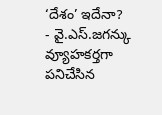‘దేశం’ ఇదేనా?
- వై.ఎస్.జగన్కు వ్యూహకర్తగా పనిచేసిన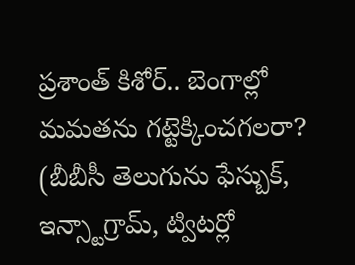ప్రశాంత్ కిశోర్.. బెంగాల్లో మమతను గట్టెక్కించగలరా?
(బీబీసీ తెలుగును ఫేస్బుక్, ఇన్స్టాగ్రామ్, ట్విటర్లో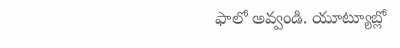ఫాలో అవ్వండి. యూట్యూబ్లో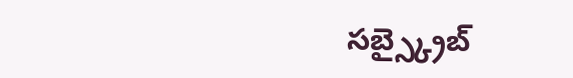సబ్స్క్రైబ్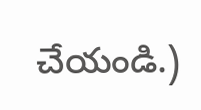చేయండి.)